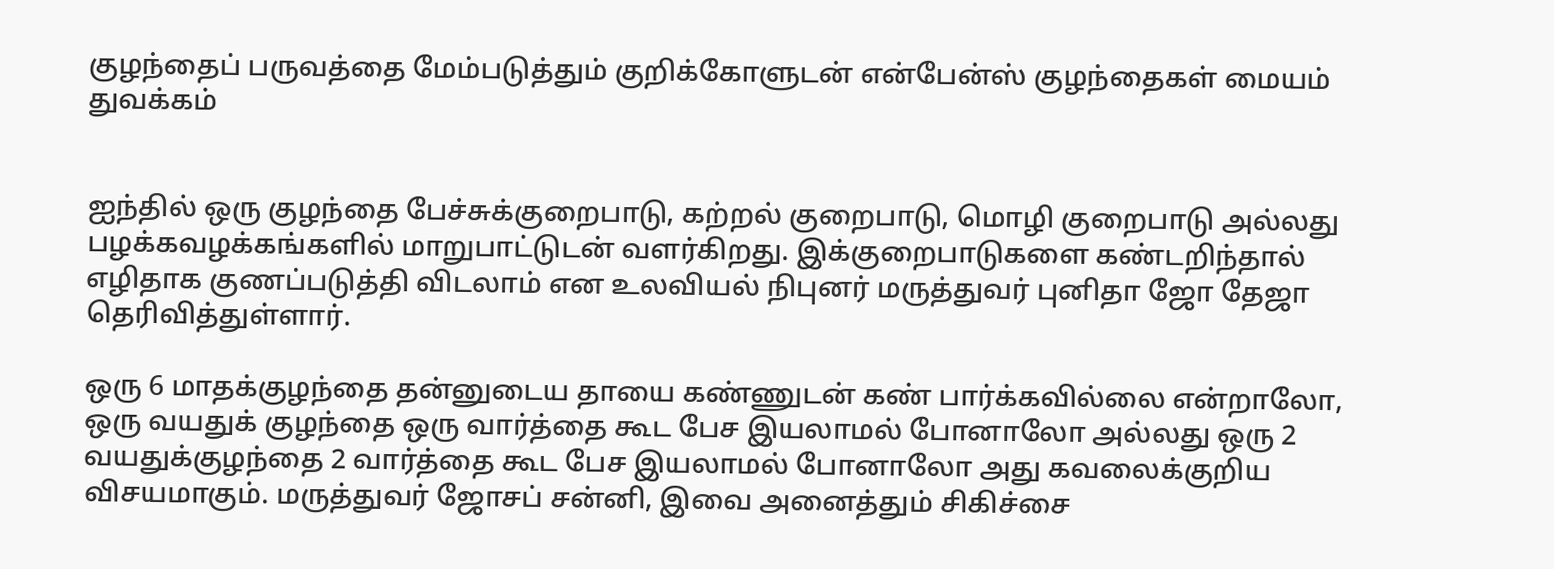குழந்தைப் பருவத்தை மேம்படுத்தும் குறிக்கோளுடன் என்பேன்ஸ் குழந்தைகள் மையம் துவக்கம்


ஐந்தில் ஒரு குழந்தை பேச்சுக்குறைபாடு, கற்றல் குறைபாடு, மொழி குறைபாடு அல்லது பழக்கவழக்கங்களில் மாறுபாட்டுடன் வளர்கிறது. இக்குறைபாடுகளை கண்டறிந்தால் எழிதாக குணப்படுத்தி விடலாம் என உலவியல் நிபுனர் மருத்துவர் புனிதா ஜோ தேஜா தெரிவித்துள்ளார்.

ஒரு 6 மாதக்குழந்தை தன்னுடைய தாயை கண்ணுடன் கண் பார்க்கவில்லை என்றாலோ, ஒரு வயதுக் குழந்தை ஒரு வார்த்தை கூட பேச இயலாமல் போனாலோ அல்லது ஒரு 2 வயதுக்குழந்தை 2 வார்த்தை கூட பேச இயலாமல் போனாலோ அது கவலைக்குறிய விசயமாகும். மருத்துவர் ஜோசப் சன்னி, இவை அனைத்தும் சிகிச்சை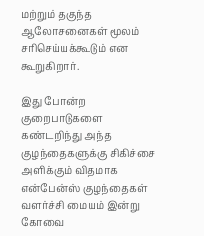மற்றும் தகுந்த ஆலோசனைகள் மூலம் சரிசெய்யக்கூடும் என கூறுகிறார்.

இது போன்ற குறைபாடுகளை கண்டறிந்து அந்த குழந்தைகளுக்கு சிகிச்சை அளிக்கும் விதமாக என்பேன்ஸ் குழந்தைகள் வளர்ச்சி மையம் இன்று கோவை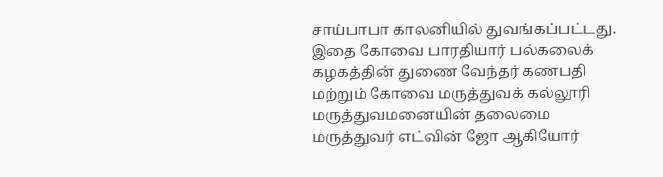சாய்பாபா காலனியில் துவங்கப்பட்டது. இதை கோவை பாரதியார் பல்கலைக் கழகத்தின் துணை வேந்தர் கணபதி மற்றும் கோவை மருத்துவக் கல்லூரி மருத்துவமனையின் தலைமை மருத்துவர் எட்வின் ஜோ ஆகியோர்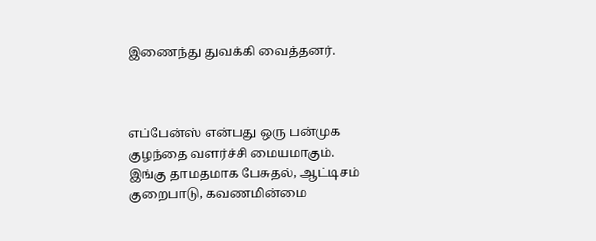இணைந்து துவக்கி வைத்தனர்.



எப்பேன்ஸ் என்பது ஒரு பன்முக குழந்தை வளர்ச்சி மையமாகும். இங்கு தாமதமாக பேசுதல், ஆட்டிசம் குறைபாடு, கவணமின்மை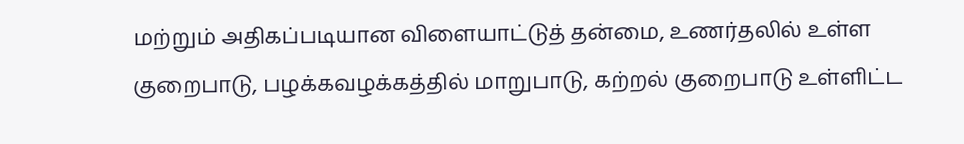மற்றும் அதிகப்படியான விளையாட்டுத் தன்மை, உணர்தலில் உள்ள குறைபாடு, பழக்கவழக்கத்தில் மாறுபாடு, கற்றல் குறைபாடு உள்ளிட்ட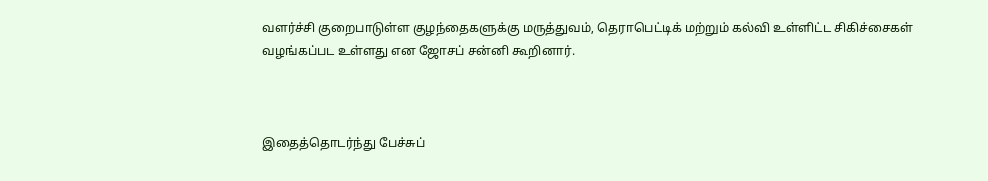வளர்ச்சி குறைபாடுள்ள குழந்தைகளுக்கு மருத்துவம், தெராபெட்டிக் மற்றும் கல்வி உள்ளிட்ட சிகிச்சைகள் வழங்கப்பட உள்ளது என ஜோசப் சன்னி கூறினார்.



இதைத்தொடர்ந்து பேச்சுப்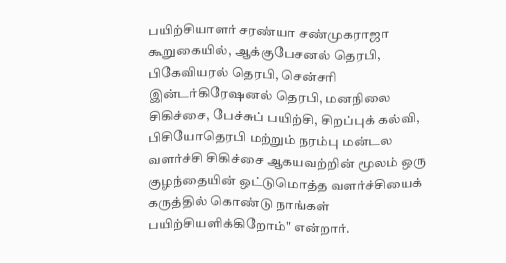பயிற்சியாளர் சரண்யா சண்முகராஜா கூறுகையில், ஆக்குபேசனல் தெரபி, பிகேவியரல் தெரபி, சென்சரி இன்டர்கிரேஷனல் தெரபி, மனநிலை சிகிச்சை, பேச்சுப் பயிற்சி, சிறப்புக் கல்வி, பிசியோதெரபி மற்றும் நரம்பு மன்டல வளர்ச்சி சிகிச்சை ஆகயவற்றின் மூலம் ஒரு குழந்தையின் ஒட்டுமொத்த வளர்ச்சியைக் கருத்தில் கொண்டு நாங்கள் பயிற்சியளிக்கிறோம்" என்றார்.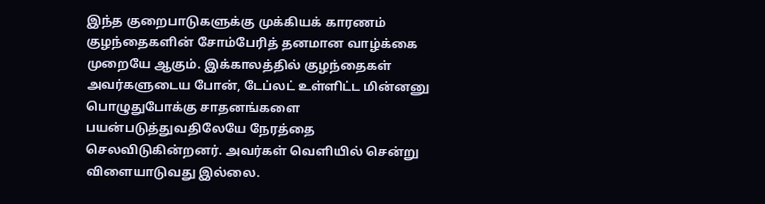இந்த குறைபாடுகளுக்கு முக்கியக் காரணம் குழந்தைகளின் சோம்பேரித் தனமான வாழ்க்கை முறையே ஆகும். இக்காலத்தில் குழந்தைகள் அவர்களுடைய போன், டேப்லட் உள்ளிட்ட மின்னனு பொழுதுபோக்கு சாதனங்களை பயன்படுத்துவதிலேயே நேரத்தை செலவிடுகின்றனர். அவர்கள் வெளியில் சென்று விளையாடுவது இல்லை.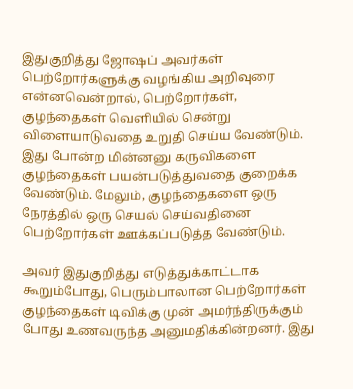இதுகுறித்து ஜோஷப் அவர்கள் பெற்றோர்களுக்கு வழங்கிய அறிவுரை என்னவென்றால், பெற்றோர்கள், குழந்தைகள் வெளியில் சென்று விளையாடுவதை உறுதி செய்ய வேண்டும். இது போன்ற மின்னனு கருவிகளை குழந்தைகள் பயன்படுத்துவதை குறைக்க வேண்டும். மேலும், குழந்தைகளை ஒரு நேரத்தில் ஒரு செயல் செய்வதினை பெற்றோர்கள் ஊக்கப்படுத்த வேண்டும்.

அவர் இதுகுறித்து எடுத்துக்காட்டாக கூறும்போது, பெரும்பாலான பெற்றோர்கள் குழந்தைகள் டிவிக்கு முன் அமர்ந்திருக்கும் போது உணவருந்த அனுமதிக்கின்றனர். இது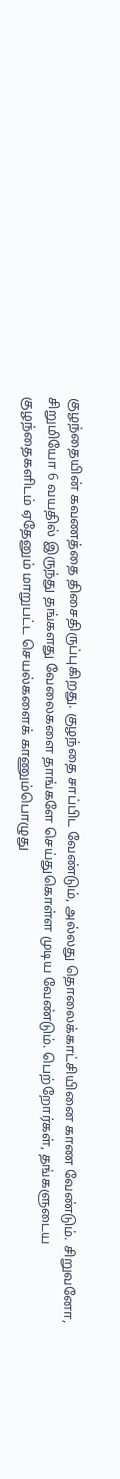குழந்தையின் கவணத்தை திசைதிருப்புகிறது. குழந்தை சாப்பிட வேண்டும், அல்லது தொலைக்காட்சியினை காண வேண்டும். சிறுவனோ, சிறுமியோ 6 வயதில் இருந்து தங்களது வேலைகளை தாங்களே செய்துகொள்ள முடிய வேண்டும். பெற்றோர்கள், தங்களுடைய குழந்தைகளிடம் ஏதேனும் மாறுபட்ட செயல்களைக் காணும்பொழுது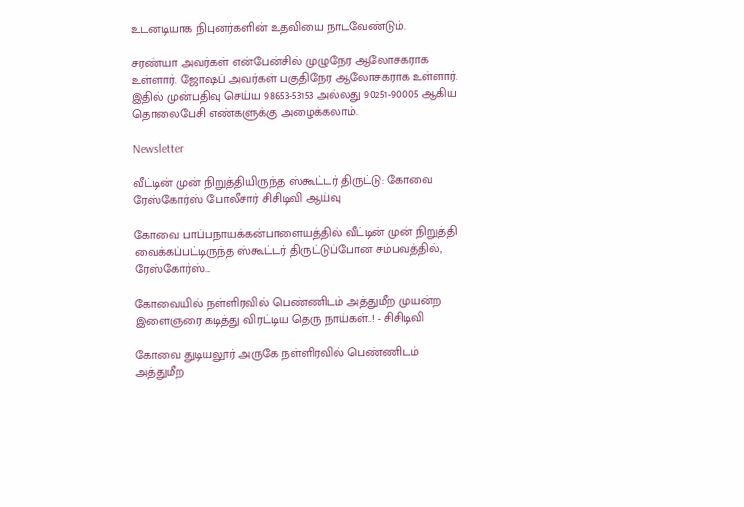உடனடியாக நிபுனர்களின் உதவியை நாடவேண்டும்.

சரண்யா அவர்கள் என்பேன்சில் முழுநேர ஆலோசகராக உள்ளார். ஜோஷப் அவர்கள் பகுதிநேர ஆலோசகராக உள்ளார். இதில் முன்பதிவு செய்ய 98653-53153 அல்லது 90251-90005 ஆகிய தொலைபேசி எண்களுக்கு அழைக்கலாம்.

Newsletter

வீட்டின் முன் நிறுத்தியிருந்த ஸ்கூட்டர் திருட்டு: கோவை ரேஸ்கோர்ஸ் போலீசார் சிசிடிவி ஆய்வு

கோவை பாப்பநாயக்கன்பாளையத்தில் வீட்டின் முன் நிறுத்தி வைக்கப்பட்டிருந்த ஸ்கூட்டர் திருட்டுப்போன சம்பவத்தில், ரேஸ்கோர்ஸ்...

கோவையில் நள்ளிரவில் பெண்ணிடம் அத்துமீற முயன்ற இளைஞரை கடித்து விரட்டிய தெரு நாய்கள்..! - சிசிடிவி

கோவை துடியலூர் அருகே நள்ளிரவில் பெண்ணிடம் அத்துமீற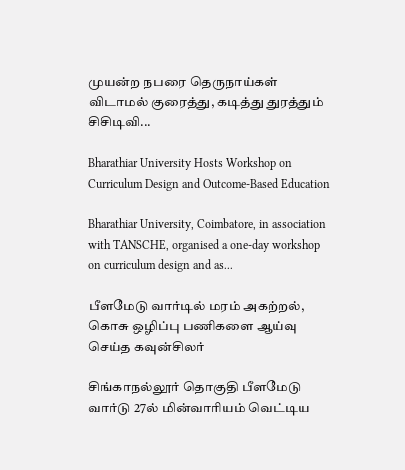முயன்ற நபரை தெருநாய்கள் விடாமல் குரைத்து, கடித்து துரத்தும் சிசிடிவி...

Bharathiar University Hosts Workshop on Curriculum Design and Outcome-Based Education

Bharathiar University, Coimbatore, in association with TANSCHE, organised a one-day workshop on curriculum design and as...

பீளமேடு வார்டில் மரம் அகற்றல், கொசு ஒழிப்பு பணிகளை ஆய்வு செய்த கவுன்சிலர்

சிங்காநல்லூர் தொகுதி பீளமேடு வார்டு 27ல் மின்வாரியம் வெட்டிய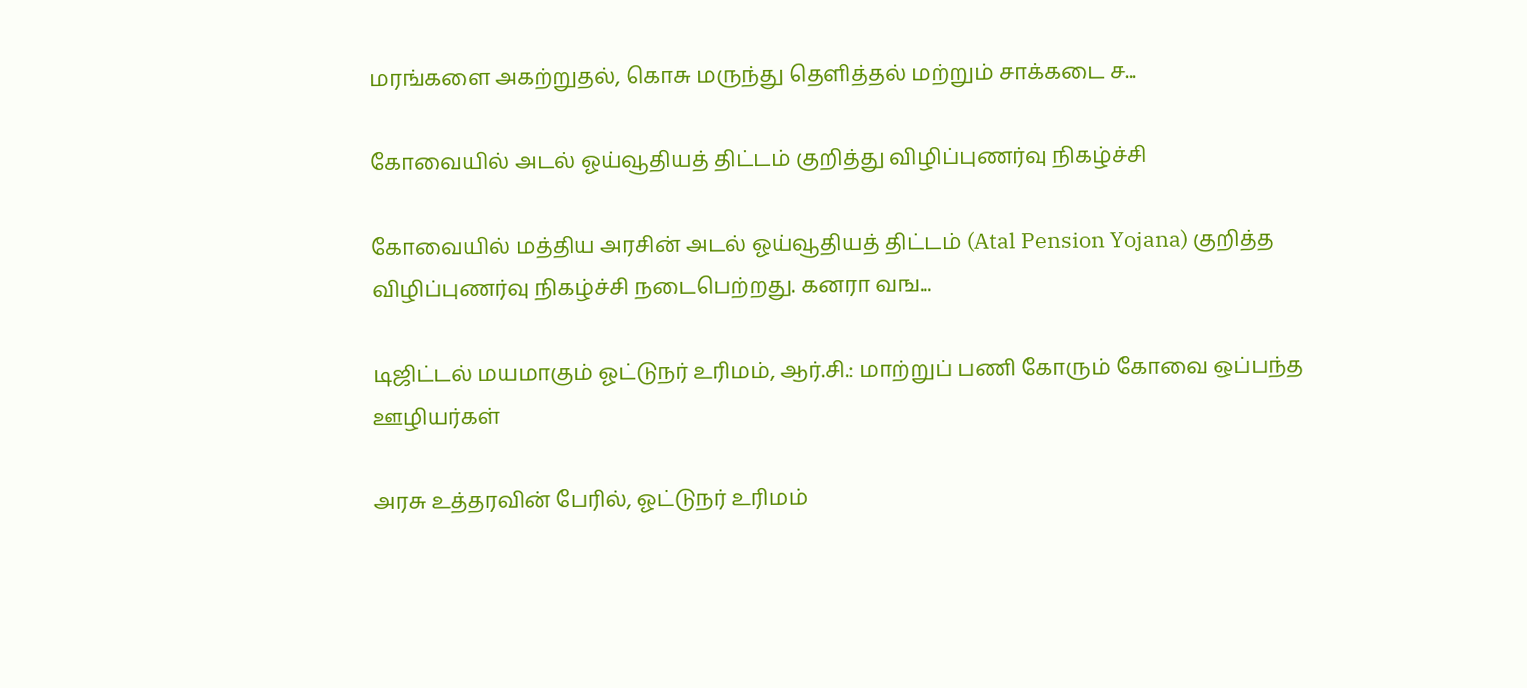மரங்களை அகற்றுதல், கொசு மருந்து தெளித்தல் மற்றும் சாக்கடை ச...

கோவையில் அடல் ஓய்வூதியத் திட்டம் குறித்து விழிப்புணர்வு நிகழ்ச்சி

கோவையில் மத்திய அரசின் அடல் ஓய்வூதியத் திட்டம் (Atal Pension Yojana) குறித்த விழிப்புணர்வு நிகழ்ச்சி நடைபெற்றது. கனரா வங...

டிஜிட்டல் மயமாகும் ஓட்டுநர் உரிமம், ஆர்.சி.: மாற்றுப் பணி கோரும் கோவை ஒப்பந்த ஊழியர்கள்

அரசு உத்தரவின் பேரில், ஓட்டுநர் உரிமம்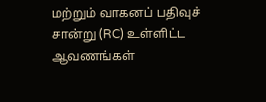மற்றும் வாகனப் பதிவுச் சான்று (RC) உள்ளிட்ட ஆவணங்கள்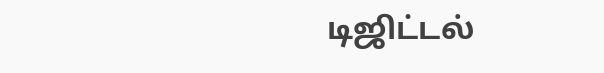டிஜிட்டல்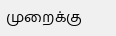முறைக்கு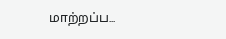மாற்றப்ப...